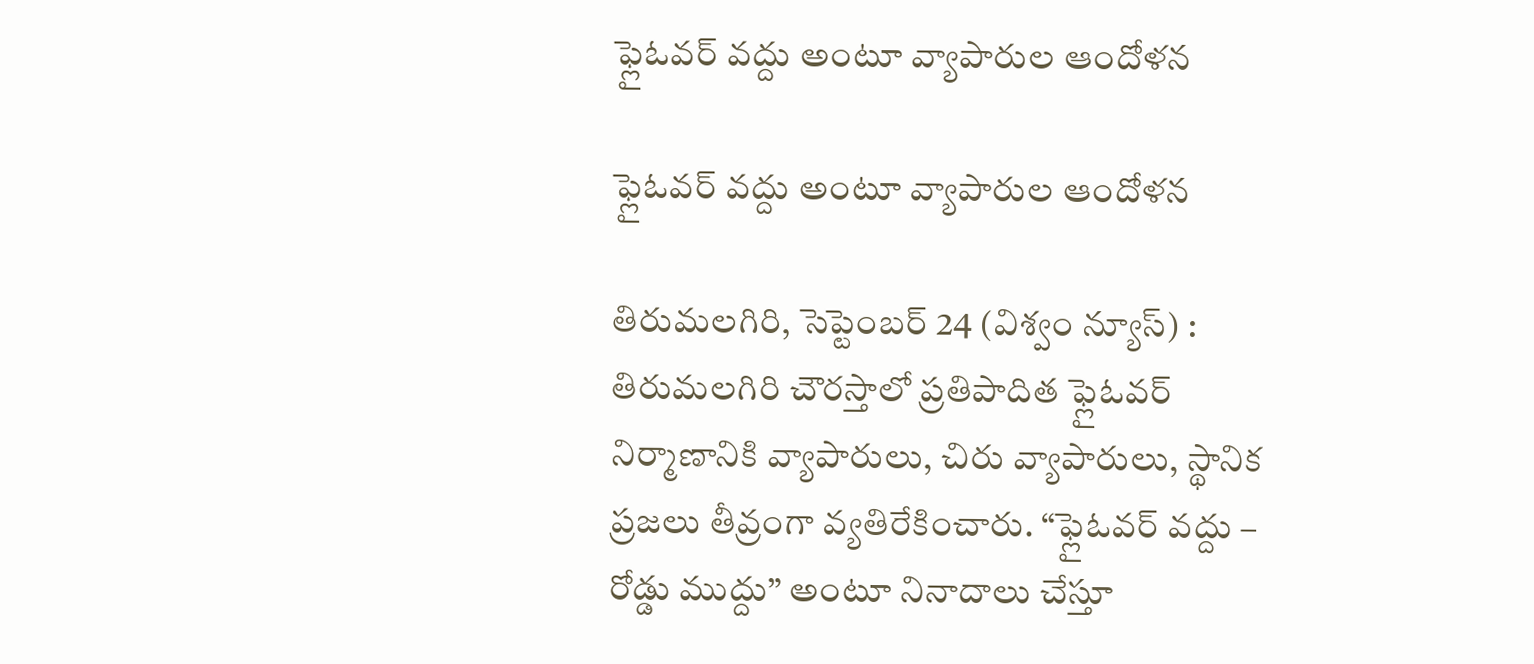ఫ్లైఓవర్ వద్దు అంటూ వ్యాపారుల ఆందోళన

ఫ్లైఓవర్ వద్దు అంటూ వ్యాపారుల ఆందోళన

తిరుమలగిరి, సెప్టెంబర్‌ 24 (విశ్వం న్యూస్‌) : తిరుమలగిరి చౌరస్తాలో ప్రతిపాదిత ఫ్లైఓవర్ నిర్మాణానికి వ్యాపారులు, చిరు వ్యాపారులు, స్థానిక ప్రజలు తీవ్రంగా వ్యతిరేకించారు. “ఫ్లైఓవర్ వద్దు – రోడ్డు ముద్దు” అంటూ నినాదాలు చేస్తూ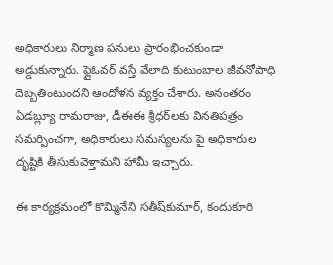అధికారులు నిర్మాణ పనులు ప్రారంభించకుండా అడ్డుకున్నారు. ఫ్లైఓవర్ వస్తే వేలాది కుటుంబాల జీవనోపాధి దెబ్బతింటుందని ఆందోళన వ్యక్తం చేశారు. అనంతరం ఏడబ్ల్యూ రామరాజు, డీఈఈ శ్రీధర్‌లకు వినతిపత్రం సమర్పించగా, అధికారులు సమస్యలను పై అధికారుల దృష్టికి తీసుకువెళ్తామని హామీ ఇచ్చారు.

ఈ కార్యక్రమంలో కొమ్మినేని సతీష్‌కుమార్, కందుకూరి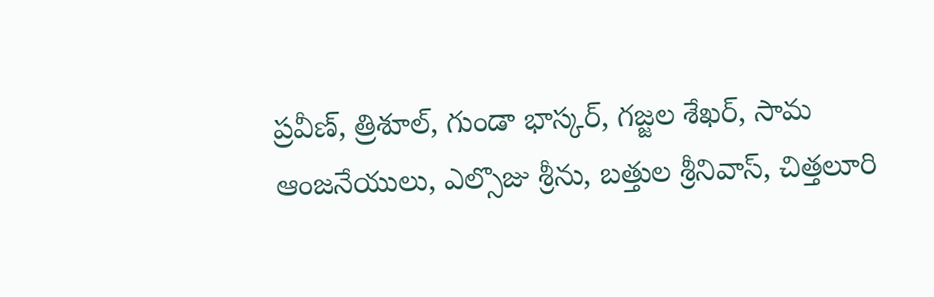ప్రవీణ్, త్రిశూల్, గుండా భాస్కర్, గజ్జల శేఖర్, సామ ఆంజనేయులు, ఎల్సొజు శ్రీను, బత్తుల శ్రీనివాస్, చిత్తలూరి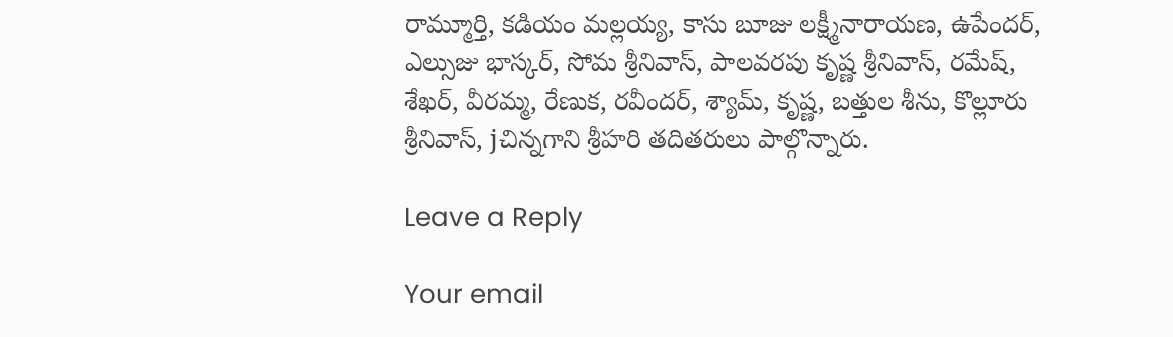రామ్మూర్తి, కడియం మల్లయ్య, కాసు బూజు లక్ష్మీనారాయణ, ఉపేందర్, ఎల్సుజు భాస్కర్, సోమ శ్రీనివాస్, పాలవరపు కృష్ణ శ్రీనివాస్, రమేష్, శేఖర్, వీరమ్మ, రేణుక, రవీందర్, శ్యామ్, కృష్ణ, బత్తుల శీను, కొల్లూరు శ్రీనివాస్, jచిన్నగాని శ్రీహరి తదితరులు పాల్గొన్నారు.

Leave a Reply

Your email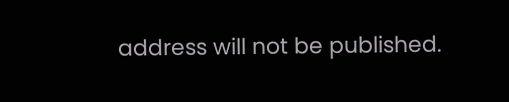address will not be published.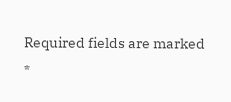Required fields are marked *